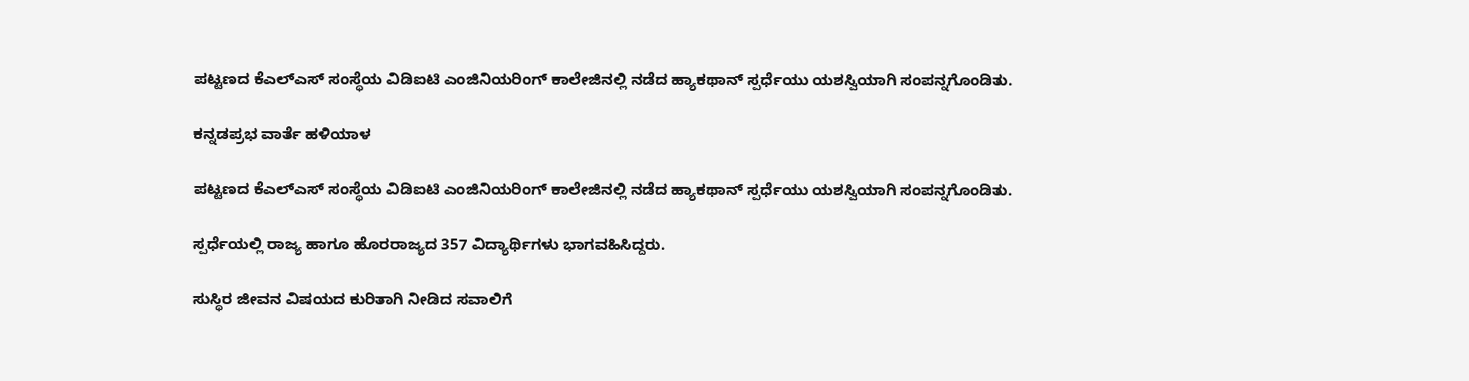ಪಟ್ಟಣದ ಕೆಎಲ್ಎಸ್ ಸಂಸ್ಥೆಯ ವಿಡಿಐಟಿ ಎಂಜಿನಿಯರಿಂಗ್ ಕಾಲೇಜಿನಲ್ಲಿ ನಡೆದ ಹ್ಯಾಕಥಾನ್ ಸ್ಪರ್ಧೆಯು ಯಶಸ್ವಿಯಾಗಿ ಸಂಪನ್ನಗೊಂಡಿತು.

ಕನ್ನಡಪ್ರಭ ವಾರ್ತೆ ಹಳಿಯಾಳ

ಪಟ್ಟಣದ ಕೆಎಲ್ಎಸ್ ಸಂಸ್ಥೆಯ ವಿಡಿಐಟಿ ಎಂಜಿನಿಯರಿಂಗ್ ಕಾಲೇಜಿನಲ್ಲಿ ನಡೆದ ಹ್ಯಾಕಥಾನ್ ಸ್ಪರ್ಧೆಯು ಯಶಸ್ವಿಯಾಗಿ ಸಂಪನ್ನಗೊಂಡಿತು.

ಸ್ಪರ್ಧೆಯಲ್ಲಿ ರಾಜ್ಯ ಹಾಗೂ ಹೊರರಾಜ್ಯದ 357 ವಿದ್ಯಾರ್ಥಿಗಳು ಭಾಗವಹಿಸಿದ್ದರು.

ಸುಸ್ಥಿರ ಜೀವನ ವಿಷಯದ ಕುರಿತಾಗಿ ನೀಡಿದ ಸವಾಲಿಗೆ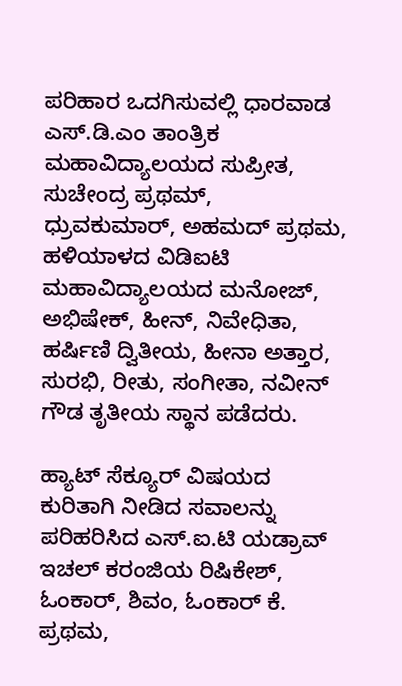ಪರಿಹಾರ ಒದಗಿಸುವಲ್ಲಿ ಧಾರವಾಡ ಎಸ್.ಡಿ.ಎಂ ತಾಂತ್ರಿಕ ಮಹಾವಿದ್ಯಾಲಯದ ಸುಪ್ರೀತ, ಸುಚೇಂದ್ರ ಪ್ರಥಮ್, ಧ್ರುವಕುಮಾರ್, ಅಹಮದ್ ಪ್ರಥಮ, ಹಳಿಯಾಳದ ವಿಡಿಐಟಿ ಮಹಾವಿದ್ಯಾಲಯದ ಮನೋಜ್, ಅಭಿಷೇಕ್, ಹೀನ್, ನಿವೇಧಿತಾ, ಹರ್ಷಿಣಿ ದ್ವಿತೀಯ, ಹೀನಾ ಅತ್ತಾರ, ಸುರಭಿ, ರೀತು, ಸಂಗೀತಾ, ನವೀನ್ ಗೌಡ ತೃತೀಯ ಸ್ಥಾನ ಪಡೆದರು.

ಹ್ಯಾಟ್ ಸೆಕ್ಯೂರ್ ವಿಷಯದ ಕುರಿತಾಗಿ ನೀಡಿದ ಸವಾಲನ್ನು ಪರಿಹರಿಸಿದ ಎಸ್.ಐ.ಟಿ ಯಡ್ರಾವ್ ಇಚಲ್ ಕರಂಜಿಯ ರಿಷಿಕೇಶ್, ಓಂಕಾರ್, ಶಿವಂ, ಓಂಕಾರ್ ಕೆ. ಪ್ರಥಮ,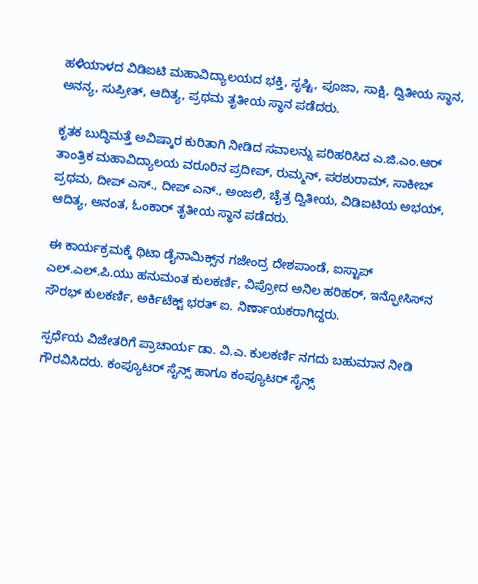ಹಳಿಯಾಳದ ವಿಡಿಐಟಿ ಮಹಾವಿದ್ಯಾಲಯದ ಭಕ್ತಿ, ಸೃಷ್ಟಿ, ಪೂಜಾ, ಸಾಕ್ಷಿ, ದ್ವಿತೀಯ ಸ್ಥಾನ, ಅನನ್ಯ, ಸುಪ್ರೀತ್, ಆದಿತ್ಯ, ಪ್ರಥಮ ತೃತೀಯ ಸ್ಥಾನ ಪಡೆದರು.

ಕೃತಕ ಬುದ್ಧಿಮತ್ತೆ ಅವಿಷ್ಕಾರ ಕುರಿತಾಗಿ ನೀಡಿದ ಸವಾಲನ್ನು ಪರಿಹರಿಸಿದ ಎ.ಜಿ.ಎಂ.ಆರ್ ತಾಂತ್ರಿಕ ಮಹಾವಿದ್ಯಾಲಯ ವರೂರಿನ ಪ್ರದೀಪ್, ರುಮ್ಮನ್, ಪರಶುರಾಮ್, ಸಾಕೀಬ್ ಪ್ರಥಮ, ದೀಪ್ ಎಸ್., ದೀಪ್ ಎನ್., ಅಂಜಲಿ, ಚೈತ್ರ ದ್ವಿತೀಯ, ವಿಡಿಐಟಿಯ ಅಭಯ್, ಆದಿತ್ಯ, ಅನಂತ, ಓಂಕಾರ್ ತೃತೀಯ ಸ್ಥಾನ ಪಡೆದರು.

ಈ ಕಾರ್ಯಕ್ರಮಕ್ಕೆ ಥಿಟಾ ಡೈನಾಮಿಕ್ಸ್‌ನ ಗಜೇಂದ್ರ ದೇಶಪಾಂಡೆ, ಐಸ್ಟಾಪ್ ಎಲ್.ಎಲ್.ಪಿ.ಯು ಹನುಮಂತ ಕುಲಕರ್ಣಿ, ವಿಪ್ರೋದ ಅನಿಲ ಹರಿಹರ್, ಇನ್ಫೋಸಿಸ್‌ನ ಸೌರಭ್ ಕುಲಕರ್ಣಿ, ಅರ್ಕಿಟೆಕ್ಟ್‌ ಭರತ್ ಐ. ನಿರ್ಣಾಯಕರಾಗಿದ್ದರು.

ಸ್ಪರ್ಧೆಯ ವಿಜೇತರಿಗೆ ಪ್ರಾಚಾರ್ಯ ಡಾ. ವಿ.ಎ. ಕುಲಕರ್ಣಿ ನಗದು ಬಹುಮಾನ ನೀಡಿ ಗೌರವಿಸಿದರು. ಕಂಪ್ಯೂಟರ್ ಸೈನ್ಸ್ ಹಾಗೂ ಕಂಪ್ಯೂಟರ್ ಸೈನ್ಸ್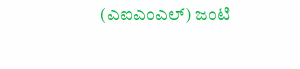(ಎಐಎಂಎಲ್) ಜಂಟಿ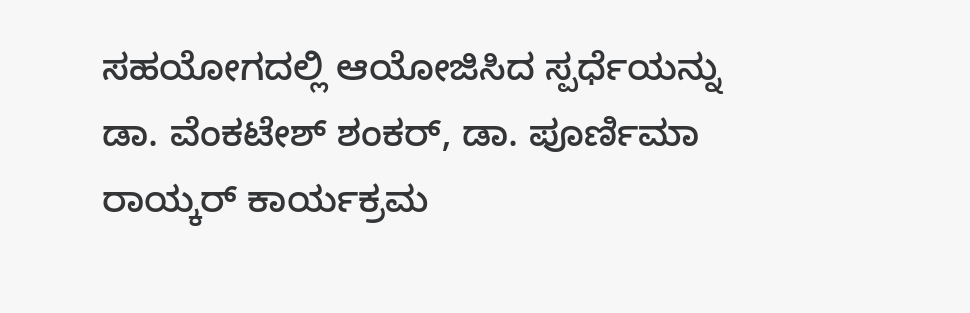ಸಹಯೋಗದಲ್ಲಿ ಆಯೋಜಿಸಿದ ಸ್ಪರ್ಧೆಯನ್ನು ಡಾ. ವೆಂಕಟೇಶ್ ಶಂಕರ್, ಡಾ. ಪೂರ್ಣಿಮಾ ರಾಯ್ಕರ್ ಕಾರ್ಯಕ್ರಮ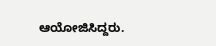ಆಯೋಜಿಸಿದ್ದರು.